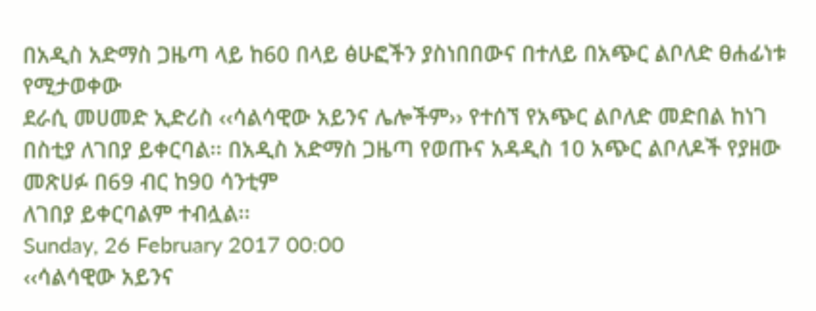በአዲስ አድማስ ጋዜጣ ላይ ከ60 በላይ ፅሁፎችን ያስነበበውና በተለይ በአጭር ልቦለድ ፀሐፊነቱ የሚታወቀው
ደራሲ መሀመድ ኢድሪስ ‹‹ሳልሳዊው አይንና ሌሎችም›› የተሰኘ የአጭር ልቦለድ መድበል ከነገ በስቲያ ለገበያ ይቀርባል፡፡ በአዲስ አድማስ ጋዜጣ የወጡና አዳዲስ 10 አጭር ልቦለዶች የያዘው መጽሀፉ በ69 ብር ከ90 ሳንቲም
ለገበያ ይቀርባልም ተብሏል፡፡
Sunday, 26 February 2017 00:00
‹‹ሳልሳዊው አይንና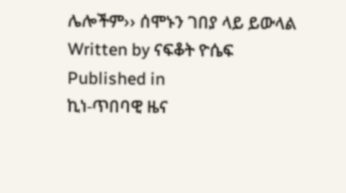ሌሎችም›› ሰሞኑን ገበያ ላይ ይውላል
Written by ናፍቆት ዮሴፍ
Published in
ኪነ-ጥበባዊ ዜና